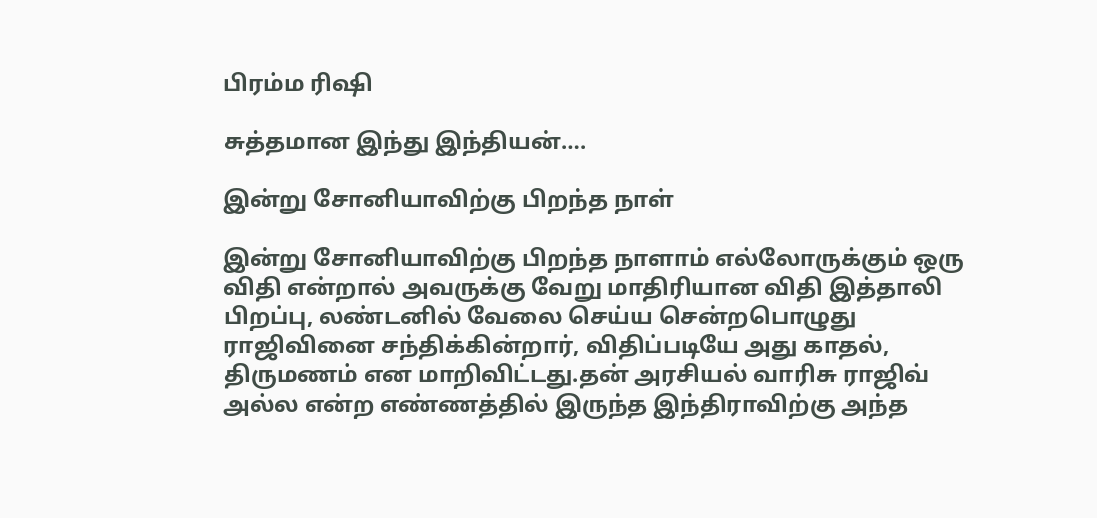பிரம்ம ரிஷி

சுத்தமான இந்து இந்தியன்….

இன்று சோனியாவிற்கு பிறந்த நாள்

இன்று சோனியாவிற்கு பிறந்த நாளாம் எல்லோருக்கும் ஒரு விதி என்றால் அவருக்கு வேறு மாதிரியான விதி இத்தாலி பிறப்பு, லண்டனில் வேலை செய்ய சென்றபொழுது ராஜிவினை சந்திக்கின்றார், விதிப்படியே அது காதல், திருமணம் என மாறிவிட்டது.தன் அரசியல் வாரிசு ராஜிவ் அல்ல என்ற எண்ணத்தில் இருந்த இந்திராவிற்கு அந்த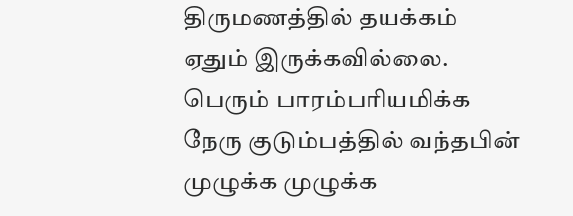திருமணத்தில் தயக்கம் ஏதும் இருக்கவில்லை. பெரும் பாரம்பரியமிக்க நேரு குடும்பத்தில் வந்தபின் முழுக்க முழுக்க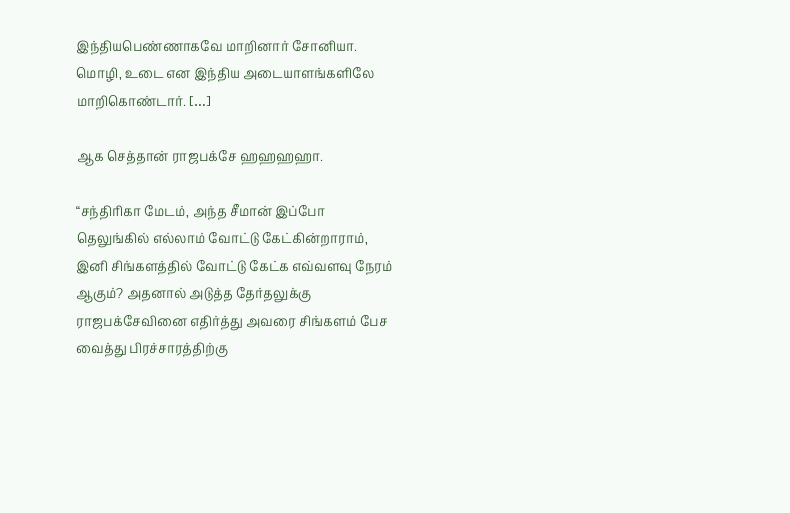இந்தியபெண்ணாகவே மாறினார் சோனியா. மொழி, உடை என இந்திய அடையாளங்களிலே மாறிகொண்டார். […]

ஆக செத்தான் ராஜபக்சே ஹஹஹஹா.

“சந்திரிகா மேடம், அந்த சீமான் இப்போ தெலுங்கில் எல்லாம் வோட்டு கேட்கின்றாராம், இனி சிங்களத்தில் வோட்டு கேட்க எவ்வளவு நேரம் ஆகும்? அதனால் அடுத்த தேர்தலுக்கு ராஜபக்சேவினை எதிர்த்து அவரை சிங்களம் பேச வைத்து பிரச்சாரத்திற்கு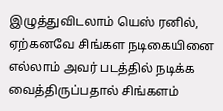இழுத்துவிடலாம் யெஸ் ரனில், ஏற்கனவே சிங்கள நடிகையினை எல்லாம் அவர் படத்தில் நடிக்க வைத்திருப்பதால் சிங்களம்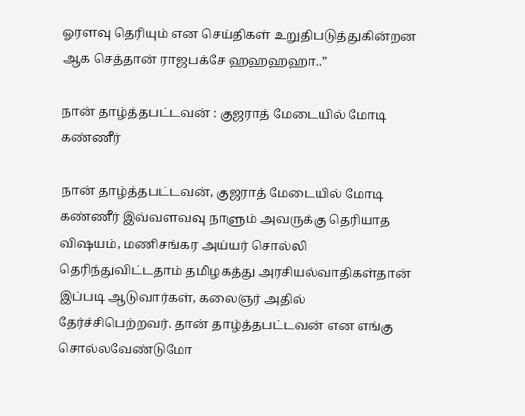ஓரளவு தெரியும் என செய்திகள் உறுதிபடுத்துகின்றன‌ ஆக செத்தான் ராஜபக்சே ஹஹஹஹா..”

நான் தாழ்த்தபட்டவன் : குஜராத் மேடையில் மோடி கண்ணீர்

நான் தாழ்த்தபட்டவன், குஜராத் மேடையில் மோடி கண்ணீர் இவ்வளவவு நாளும் அவருக்கு தெரியாத விஷயம், மணிசங்கர அய்யர் சொல்லி தெரிந்துவிட்டதாம் தமிழகத்து அரசியல்வாதிகள்தான் இப்படி ஆடுவார்கள், கலைஞர் அதில் தேர்ச்சிபெற்றவர். தான் தாழ்த்தபட்டவன் என எங்கு சொல்லவேண்டுமோ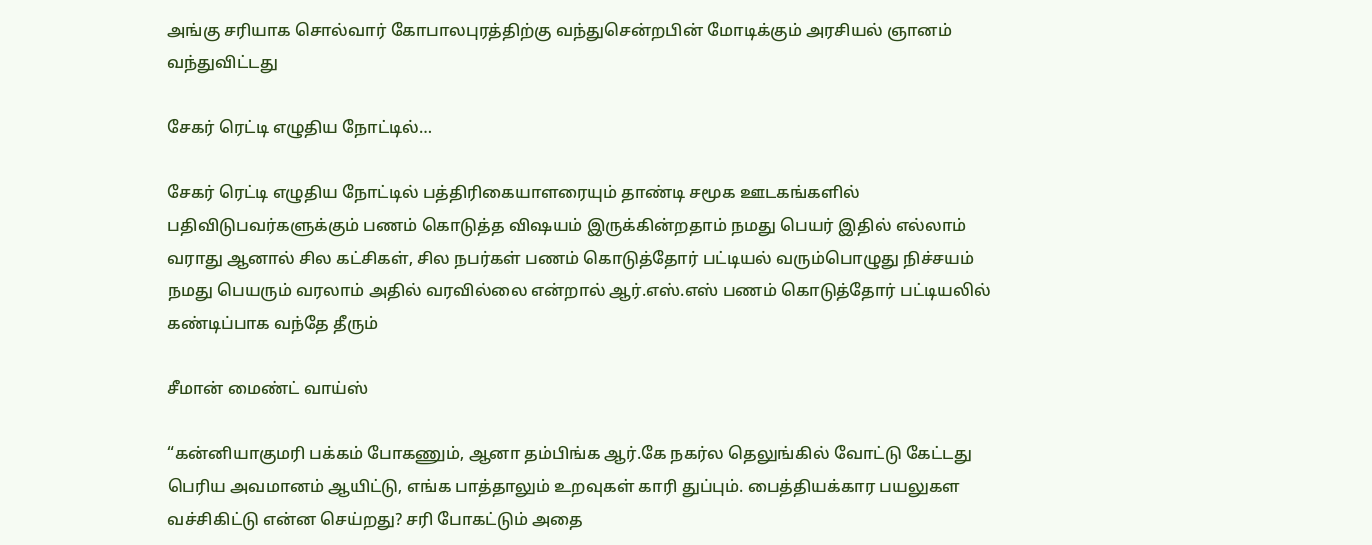அங்கு சரியாக சொல்வார் கோபாலபுரத்திற்கு வந்துசென்றபின் மோடிக்கும் அரசியல் ஞானம் வந்துவிட்டது

சேகர் ரெட்டி எழுதிய நோட்டில்…

சேகர் ரெட்டி எழுதிய நோட்டில் பத்திரிகையாளரையும் தாண்டி சமூக ஊடகங்களில் பதிவிடுபவர்களுக்கும் பணம் கொடுத்த விஷயம் இருக்கின்றதாம் நமது பெயர் இதில் எல்லாம் வராது ஆனால் சில கட்சிகள், சில நபர்கள் பணம் கொடுத்தோர் பட்டியல் வரும்பொழுது நிச்சயம் நமது பெயரும் வரலாம் அதில் வரவில்லை என்றால் ஆர்.எஸ்.எஸ் பணம் கொடுத்தோர் பட்டியலில் கண்டிப்பாக வந்தே தீரும்

சீமான் மைண்ட் வாய்ஸ்

“கன்னியாகுமரி பக்கம் போகணும், ஆனா தம்பிங்க ஆர்.கே நகர்ல தெலுங்கில் வோட்டு கேட்டது பெரிய அவமானம் ஆயிட்டு, எங்க பாத்தாலும் உறவுகள் காரி துப்பும். பைத்தியக்கார பயலுகள வச்சிகிட்டு என்ன செய்றது? சரி போகட்டும் அதை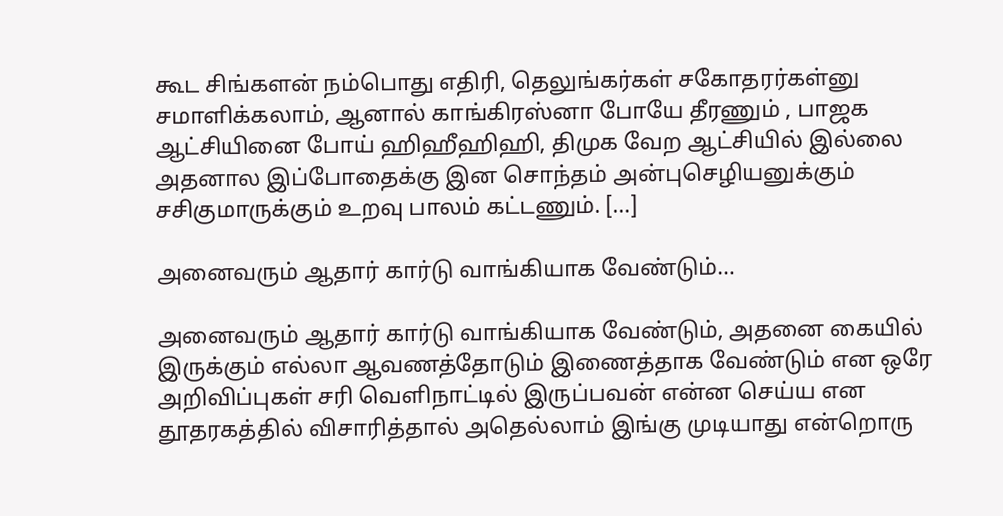கூட சிங்களன் நம்பொது எதிரி, தெலுங்கர்கள் சகோதரர்கள்னு சமாளிக்கலாம், ஆனால் காங்கிரஸ்னா போயே தீரணும் , பாஜக ஆட்சியினை போய் ஹிஹீஹிஹி, திமுக வேற ஆட்சியில் இல்லை அதனால இப்போதைக்கு இன சொந்தம் அன்புசெழியனுக்கும் சசிகுமாருக்கும் உறவு பாலம் கட்டணும். […]

அனைவரும் ஆதார் கார்டு வாங்கியாக வேண்டும்…

அனைவரும் ஆதார் கார்டு வாங்கியாக வேண்டும், அதனை கையில் இருக்கும் எல்லா ஆவணத்தோடும் இணைத்தாக வேண்டும் என ஒரே அறிவிப்புகள் சரி வெளிநாட்டில் இருப்பவன் என்ன செய்ய என தூதரகத்தில் விசாரித்தால் அதெல்லாம் இங்கு முடியாது என்றொரு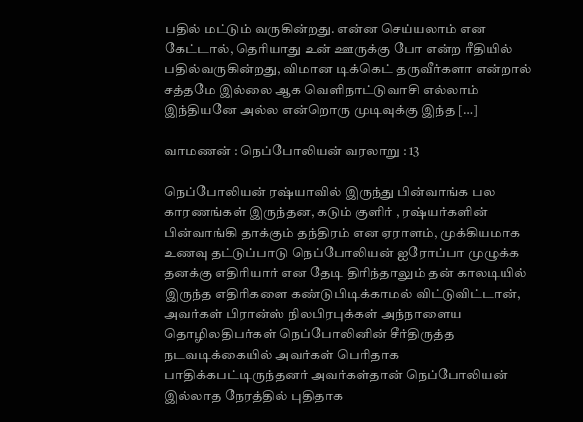பதில் மட்டும் வருகின்றது. என்ன செய்யலாம் என கேட்டால், தெரியாது உன் ஊருக்கு போ என்ற ரீதியில் பதில்வருகின்றது, விமான டிக்கெட் தருவீர்களா என்றால் சத்தமே இல்லை ஆக வெளிநாட்டுவாசி எல்லாம் இந்தியனே அல்ல என்றொரு முடிவுக்கு இந்த […]

வாமணன் : நெப்போலியன் வரலாறு : 13

நெப்போலியன் ரஷ்யாவில் இருந்து பின்வாங்க பல காரணங்கள் இருந்தன, கடும் குளிர் , ரஷ்யர்களின் பின்வாங்கி தாக்கும் தந்திரம் என ஏராளம், முக்கியமாக உணவு தட்டுப்பாடு நெப்போலியன் ஐரோப்பா முழுக்க தனக்கு எதிரியார் என தேடி திரிந்தாலும் தன் காலடியில் இருந்த எதிரிகளை கண்டுபிடிக்காமல் விட்டுவிட்டான், அவர்கள் பிரான்ஸ் நிலபிரபுக்கள் அந்நாளைய தொழிலதிபர்கள் நெப்போலினின் சீர்திருத்த நடவடிக்கையில் அவர்கள் பெரிதாக பாதிக்கபட்டிருந்தனர் அவர்கள்தான் நெப்போலியன் இல்லாத நேரத்தில் புதிதாக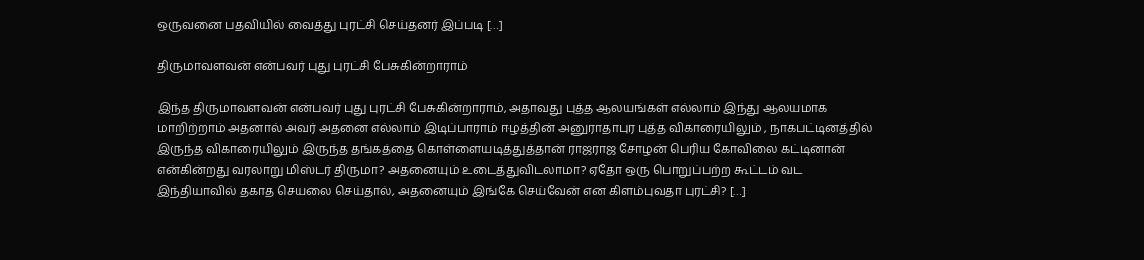ஒருவனை பதவியில் வைத்து புரட்சி செய்தனர் இப்படி […]

திருமாவளவன் என்பவர் புது புரட்சி பேசுகின்றாராம்

இந்த திருமாவளவன் என்பவர் புது புரட்சி பேசுகின்றாராம், அதாவது புத்த ஆலயங்கள் எல்லாம் இந்து ஆலயமாக மாறிற்றாம் அதனால் அவர் அதனை எல்லாம் இடிப்பாராம் ஈழத்தின் அனுராதாபுர புத்த விகாரையிலும் , நாகபட்டினத்தில் இருந்த விகாரையிலும் இருந்த தங்கத்தை கொள்ளையடித்துத்தான் ராஜராஜ சோழன் பெரிய கோவிலை கட்டினான் என்கின்றது வரலாறு மிஸ்டர் திருமா? அதனையும் உடைத்துவிடலாமா? ஏதோ ஒரு பொறுப்பற்ற கூட்டம் வட இந்தியாவில் தகாத செயலை செய்தால், அதனையும் இங்கே செய்வேன் என கிளம்புவதா புரட்சி? […]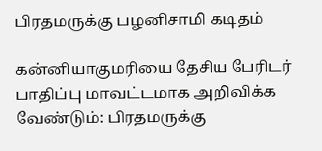பிரதமருக்கு பழனிசாமி கடிதம்

கன்னியாகுமரியை தேசிய பேரிடர் பாதிப்பு மாவட்டமாக அறிவிக்க வேண்டும்: பிரதமருக்கு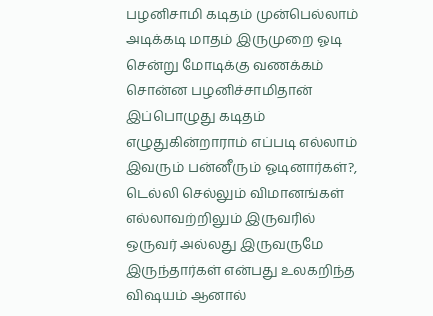பழனிசாமி கடிதம் முன்பெல்லாம் அடிக்கடி மாதம் இருமுறை ஓடி சென்று மோடிக்கு வணக்கம் சொன்ன பழனிச்சாமிதான் இப்பொழுது கடிதம் எழுதுகின்றாராம் எப்படி எல்லாம் இவரும் பன்னீரும் ஓடினார்கள்?, டெல்லி செல்லும் விமானங்கள் எல்லாவற்றிலும் இருவரில் ஒருவர் அல்லது இருவருமே இருந்தார்கள் என்பது உலகறிந்த விஷயம் ஆனால்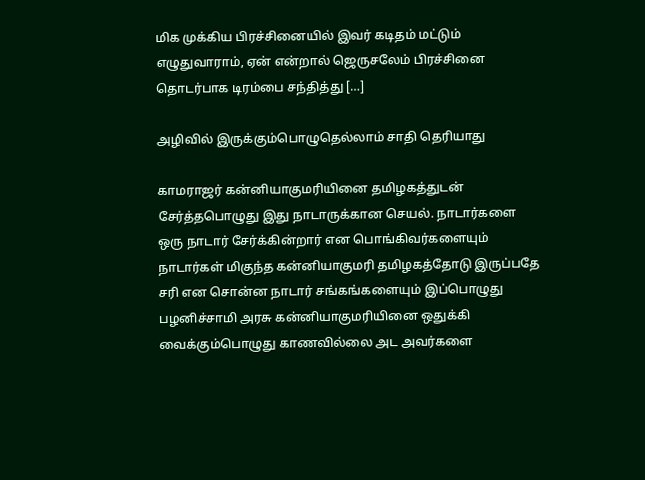மிக முக்கிய பிரச்சினையில் இவர் கடிதம் மட்டும் எழுதுவாராம், ஏன் என்றால் ஜெருசலேம் பிரச்சினை தொடர்பாக டிரம்பை சந்தித்து […]

அழிவில் இருக்கும்பொழுதெல்லாம் சாதி தெரியாது

காமராஜர் கன்னியாகுமரியினை தமிழகத்துடன் சேர்த்தபொழுது இது நாடாருக்கான செயல். நாடார்களை ஒரு நாடார் சேர்க்கின்றார் என பொங்கிவர்களையும் நாடார்கள் மிகுந்த கன்னியாகுமரி தமிழகத்தோடு இருப்பதே சரி என சொன்ன நாடார் சங்கங்களையும் இப்பொழுது பழனிச்சாமி அரசு கன்னியாகுமரியினை ஒதுக்கி வைக்கும்பொழுது காணவில்லை அட அவர்களை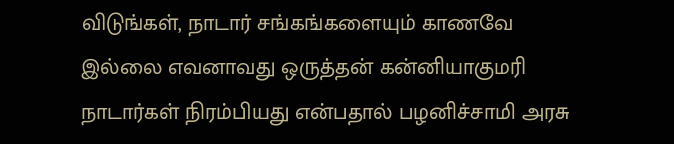விடுங்கள், நாடார் சங்கங்களையும் காணவே இல்லை எவனாவது ஒருத்தன் கன்னியாகுமரி நாடார்கள் நிரம்பியது என்பதால் பழனிச்சாமி அரசு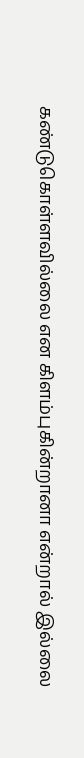கண்டுகொள்ளவில்லை என கிளம்புகின்றானா என்றால் இல்லை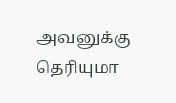அவனுக்கு தெரியுமா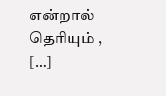என்றால் தெரியும் , […]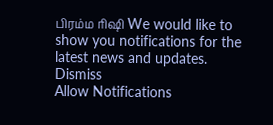பிரம்ம ரிஷி We would like to show you notifications for the latest news and updates.
Dismiss
Allow Notifications